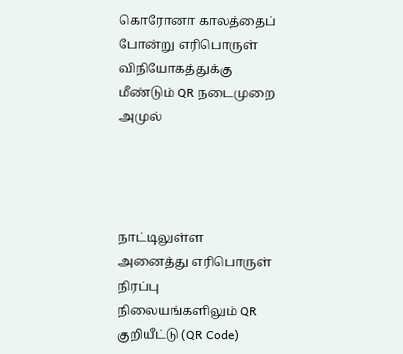கொரோனா காலத்தைப் போன்று எரிபொருள் விநியோகத்துக்கு மீண்டும் QR நடைமுறை அமுல்




நாட்டிலுள்ள அனைத்து எரிபொருள் நிரப்பு நிலையங்களிலும் QR குறியீட்டு (QR Code)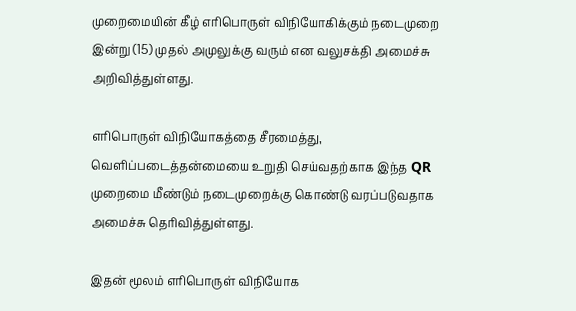முறைமையின் கீழ் எரிபொருள் விநியோகிக்கும் நடைமுறை இன்று (15) முதல் அமுலுக்கு வரும் என வலுசக்தி அமைச்சு அறிவித்துள்ளது.

எரிபொருள் விநியோகத்தை சீரமைத்து, வெளிப்படைத்தன்மையை உறுதி செய்வதற்காக இந்த QR முறைமை மீண்டும் நடைமுறைக்கு கொண்டு வரப்படுவதாக அமைச்சு தெரிவித்துள்ளது.

இதன் மூலம் எரிபொருள் விநியோக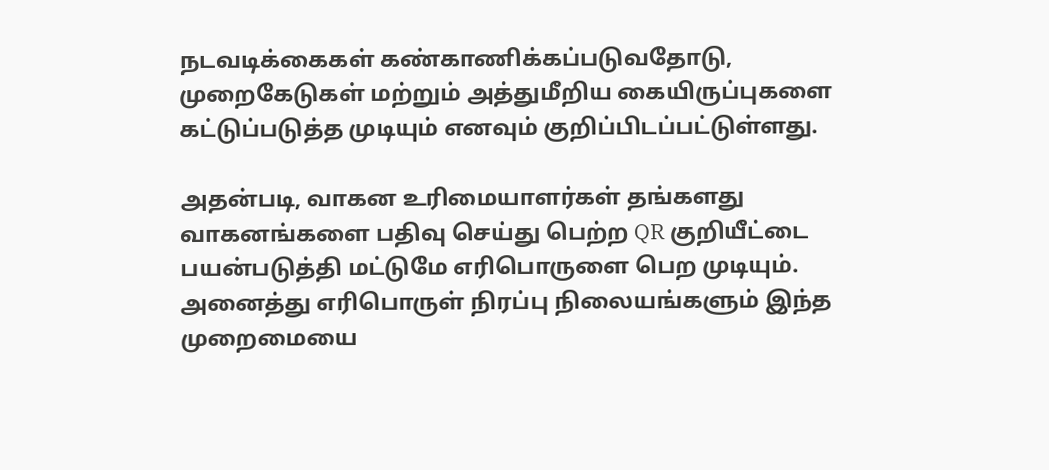நடவடிக்கைகள் கண்காணிக்கப்படுவதோடு, முறைகேடுகள் மற்றும் அத்துமீறிய கையிருப்புகளை கட்டுப்படுத்த முடியும் எனவும் குறிப்பிடப்பட்டுள்ளது.

அதன்படி, வாகன உரிமையாளர்கள் தங்களது வாகனங்களை பதிவு செய்து பெற்ற QR குறியீட்டை பயன்படுத்தி மட்டுமே எரிபொருளை பெற முடியும். அனைத்து எரிபொருள் நிரப்பு நிலையங்களும் இந்த முறைமையை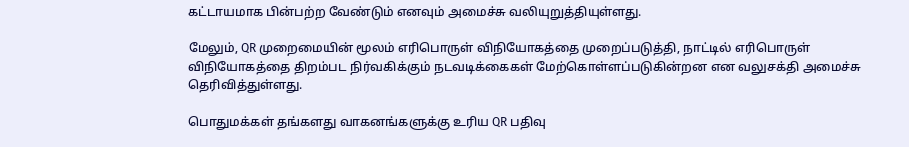கட்டாயமாக பின்பற்ற வேண்டும் எனவும் அமைச்சு வலியுறுத்தியுள்ளது.

மேலும், QR முறைமையின் மூலம் எரிபொருள் விநியோகத்தை முறைப்படுத்தி, நாட்டில் எரிபொருள் விநியோகத்தை திறம்பட நிர்வகிக்கும் நடவடிக்கைகள் மேற்கொள்ளப்படுகின்றன என வலுசக்தி அமைச்சு தெரிவித்துள்ளது.

பொதுமக்கள் தங்களது வாகனங்களுக்கு உரிய QR பதிவு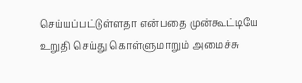செய்யப்பட்டுள்ளதா என்பதை முன்கூட்டியே உறுதி செய்து கொள்ளுமாறும் அமைச்சு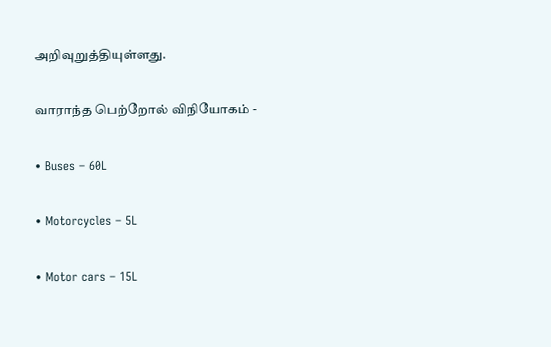அறிவுறுத்தியுள்ளது.

வாராந்த பெற்றோல் விநியோகம் -

• Buses – 60L

• Motorcycles – 5L

• Motor cars – 15L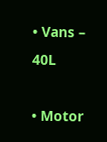• Vans – 40L

• Motor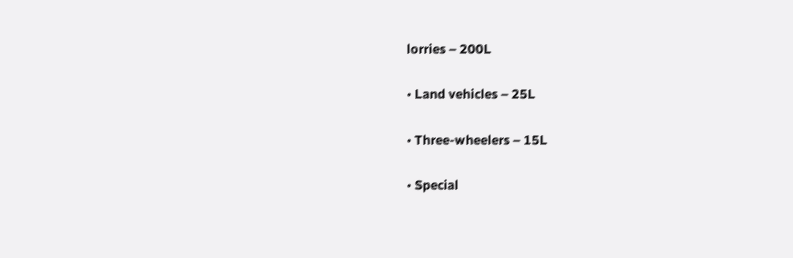lorries – 200L

• Land vehicles – 25L

• Three-wheelers – 15L

• Special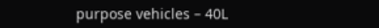purpose vehicles – 40L